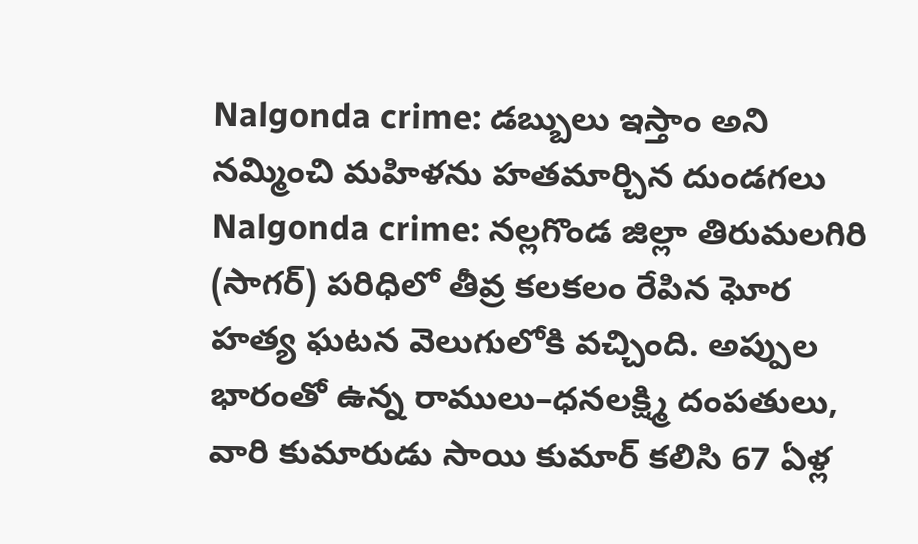Nalgonda crime: డబ్బులు ఇస్తాం అని నమ్మించి మహిళను హతమార్చిన దుండగలు
Nalgonda crime: నల్లగొండ జిల్లా తిరుమలగిరి (సాగర్) పరిధిలో తీవ్ర కలకలం రేపిన ఘోర హత్య ఘటన వెలుగులోకి వచ్చింది. అప్పుల భారంతో ఉన్న రాములు–ధనలక్ష్మి దంపతులు, వారి కుమారుడు సాయి కుమార్ కలిసి 67 ఏళ్ల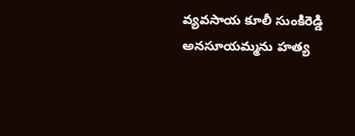వ్యవసాయ కూలీ సుంకిరెడ్డి అనసూయమ్మను హత్య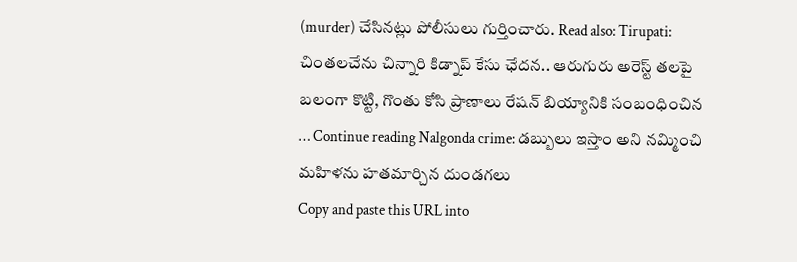(murder) చేసినట్లు పోలీసులు గుర్తించారు. Read also: Tirupati: చింతలచేను చిన్నారి కిడ్నాప్ కేసు ఛేదన.. ఆరుగురు అరెస్ట్ తలపై బలంగా కొట్టి, గొంతు కోసి ప్రాణాలు రేషన్ బియ్యానికి సంబంధించిన … Continue reading Nalgonda crime: డబ్బులు ఇస్తాం అని నమ్మించి మహిళను హతమార్చిన దుండగలు
Copy and paste this URL into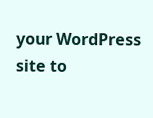your WordPress site to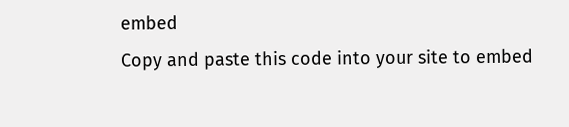embed
Copy and paste this code into your site to embed